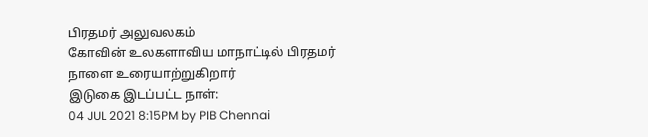பிரதமர் அலுவலகம்
கோவின் உலகளாவிய மாநாட்டில் பிரதமர் நாளை உரையாற்றுகிறார்
இடுகை இடப்பட்ட நாள்:
04 JUL 2021 8:15PM by PIB Chennai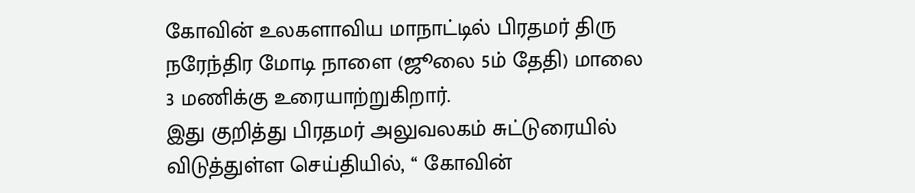கோவின் உலகளாவிய மாநாட்டில் பிரதமர் திரு நரேந்திர மோடி நாளை (ஜூலை 5ம் தேதி) மாலை 3 மணிக்கு உரையாற்றுகிறார்.
இது குறித்து பிரதமர் அலுவலகம் சுட்டுரையில் விடுத்துள்ள செய்தியில், ‘‘ கோவின்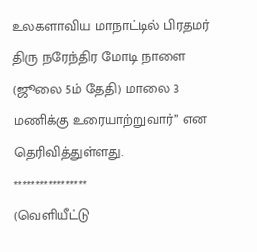உலகளாவிய மாநாட்டில் பிரதமர் திரு நரேந்திர மோடி நாளை (ஜூலை 5ம் தேதி) மாலை 3 மணிக்கு உரையாற்றுவார்’’ என தெரிவித்துள்ளது.
*****************
(வெளியீட்டு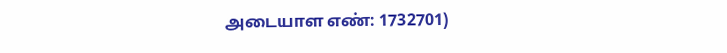அடையாள எண்: 1732701)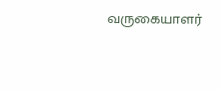வருகையாளர்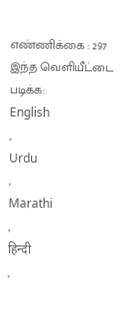எண்ணிக்கை : 297
இந்த வெளியீட்டை படிக்க:
English
,
Urdu
,
Marathi
,
हिन्दी
,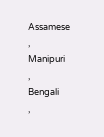Assamese
,
Manipuri
,
Bengali
,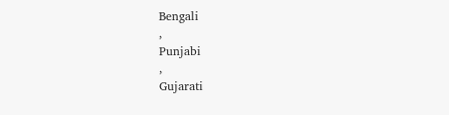Bengali
,
Punjabi
,
Gujarati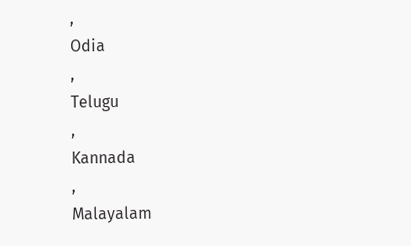,
Odia
,
Telugu
,
Kannada
,
Malayalam